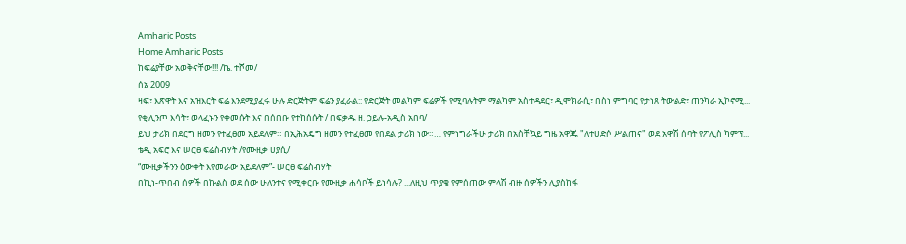Amharic Posts
Home Amharic Posts
ከፍሬያቸው አወቅናቸው!!! /ኬ. ተሾመ/
ሰኔ 2009
ዛፍ፣ እጽዋት እና አዝእርት ፍሬ እንደሚያፈሩ ሁሉ ድርጅትም ፍሬን ያፈራል:: የድርጅት መልካም ፍሬዎች የሚባሉትም ማልካም አስተዳደር፣ ዲሞክራሲ፣ በስነ ምግባር የታነጸ ትውልድ፣ ጠንካራ ኢኮኖሚ...
የቂሊንጦ እሳት፣ ወላፈኑን የቀመሱት እና በሰበቡ የተከሰሱት / በፍቃዱ ዘ. ኃይሉ-አዲስ አበባ/
ይህ ታሪክ በደርግ ዘመን የተፈፀመ አይደለም። በኢሕአዴግ ዘመን የተፈፀመ የበደል ታሪክ ነው።… የምነግራችሁ ታሪክ በአስቸኳይ ግዜ አዋጁ "ለተሀድሶ ሥልጠና" ወደ አዋሽ ሰባት የፖሊስ ካምፕ...
ቴዲ አፍሮ እና ሠርፀ ፍሬስብሃት /የሙዚቃ ሀያሲ/
“ሙዚቃችንን ዕውቀት እየመራው አይደለም”- ሠርፀ ፍሬስብሃት
በኪነ-ጥበብ ሰዎች በኩልስ ወደ ሰው ሁለንተና የሚቀርቡ የሙዚቃ ሐሳቦች ይነሳሉ? ...ለዚህ ጥያቄ የምሰጠው ምላሽ ብዙ ሰዎችን ሊያስከፋ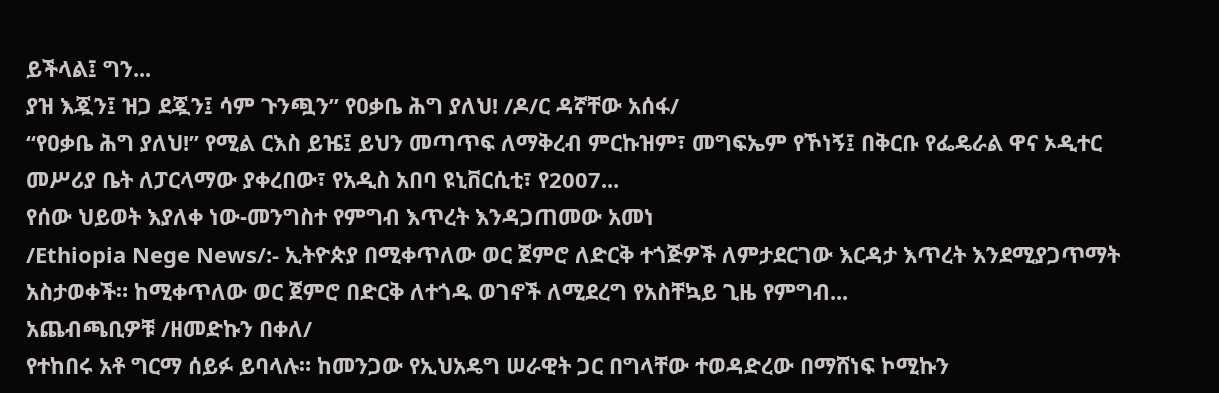ይችላል፤ ግን...
ያዝ እጇን፤ ዝጋ ደጇን፤ ሳም ጉንጯን” የዐቃቤ ሕግ ያለህ! /ዶ/ር ዳኛቸው አሰፋ/
“የዐቃቤ ሕግ ያለህ!” የሚል ርእስ ይዤ፤ ይህን መጣጥፍ ለማቅረብ ምርኩዝም፣ መግፍኤም የኾነኝ፤ በቅርቡ የፌዴራል ዋና ኦዲተር መሥሪያ ቤት ለፓርላማው ያቀረበው፣ የአዲስ አበባ ዩኒቨርሲቲ፣ የ2007...
የሰው ህይወት እያለቀ ነው-መንግስተ የምግብ እጥረት እንዳጋጠመው አመነ
/Ethiopia Nege News/:- ኢትዮጵያ በሚቀጥለው ወር ጀምሮ ለድርቅ ተጎጅዎች ለምታደርገው እርዳታ እጥረት እንደሚያጋጥማት አስታወቀች። ከሚቀጥለው ወር ጀምሮ በድርቅ ለተጎዱ ወገኖች ለሚደረግ የአስቸኳይ ጊዜ የምግብ...
አጨብጫቢዎቹ /ዘመድኩን በቀለ/
የተከበሩ አቶ ግርማ ሰይፉ ይባላሉ። ከመንጋው የኢህአዴግ ሠራዊት ጋር በግላቸው ተወዳድረው በማሸነፍ ኮሚኩን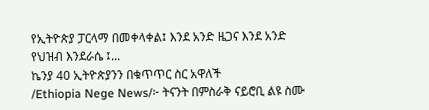የኢትዮጵያ ፓርላማ በመቀላቀል፤ እንደ አንድ ዜጋና እንደ አንድ የህዝብ እንደራሴ ፤...
ኬንያ 40 ኢትዮጵያንን በቁጥጥር ስር አዋለች
/Ethiopia Nege News/፦ ትናንት በምስራቅ ናይሮቢ ልዩ ስሙ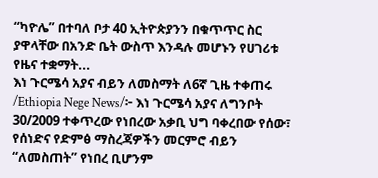“ካዮሌ” በተባለ ቦታ 40 ኢትዮጵያንን በቁጥጥር ስር ያዋላቸው በአንድ ቤት ውስጥ እንዳሉ መሆኑን የሀገሪቱ የዜና ተቋማት...
እነ ጉርሜሳ አያና ብይን ለመስማት ለ6ኛ ጊዜ ተቀጠሩ
/Ethiopia Nege News/፦ እነ ጉርሜሳ አያና ለግንቦት 30/2009 ተቀጥረው የነበረው አቃቢ ህግ ባቀረበው የሰው፣ የሰነድና የድምፅ ማስረጃዎችን መርምሮ ብይን “ለመስጠት” የነበረ ቢሆንም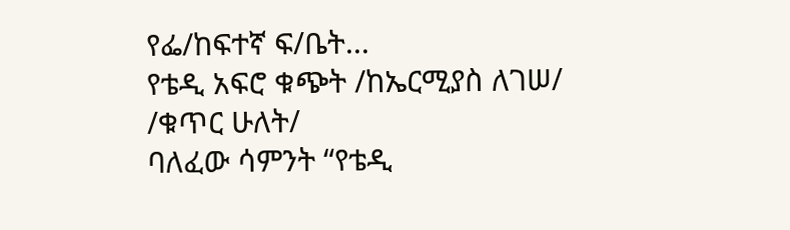የፌ/ከፍተኛ ፍ/ቤት...
የቴዲ አፍሮ ቁጭት /ከኤርሚያስ ለገሠ/
/ቁጥር ሁለት/
ባለፈው ሳምንት “የቴዲ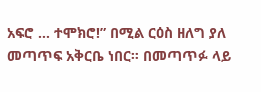አፍሮ … ተሞክሮ!” በሚል ርዕስ ዘለግ ያለ መጣጥፍ አቅርቤ ነበር። በመጣጥፉ ላይ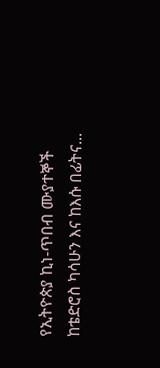የኢትዮጵያ ኪነ-ጥበብ ሙያተኞች ከቴድሮስ ካሳሁን እና ከእሱ በፊትና...